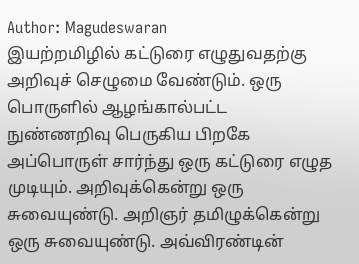Author: Magudeswaran
இயற்றமிழில் கட்டுரை எழுதுவதற்கு அறிவுச் செழுமை வேண்டும். ஒரு பொருளில் ஆழங்கால்பட்ட நுண்ணறிவு பெருகிய பிறகே அப்பொருள் சார்ந்து ஒரு கட்டுரை எழுத முடியும். அறிவுக்கென்று ஒரு சுவையுண்டு. அறிஞர் தமிழுக்கென்று ஒரு சுவையுண்டு. அவ்விரண்டின்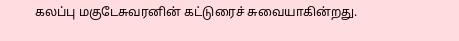கலப்பு மகுடேசுவரனின் கட்டுரைச் சுவையாகின்றது.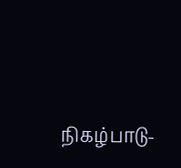நிகழ்பாடு-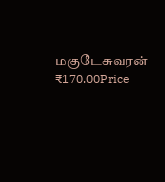மகுடேசுவரன்
₹170.00Price